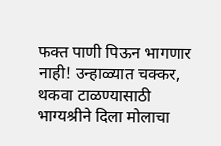फक्त पाणी पिऊन भागणार नाही! उन्हाळ्यात चक्कर, थकवा टाळण्यासाठी भाग्यश्रीने दिला मोलाचा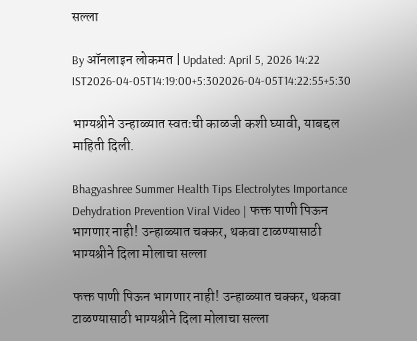सल्ला

By ऑनलाइन लोकमत | Updated: April 5, 2026 14:22 IST2026-04-05T14:19:00+5:302026-04-05T14:22:55+5:30

भाग्यश्रीने उन्हाळ्यात स्वतःची काळजी कशी घ्यावी, याबद्दल माहिती दिली.

Bhagyashree Summer Health Tips Electrolytes Importance Dehydration Prevention Viral Video | फक्त पाणी पिऊन भागणार नाही! उन्हाळ्यात चक्कर, थकवा टाळण्यासाठी भाग्यश्रीने दिला मोलाचा सल्ला

फक्त पाणी पिऊन भागणार नाही! उन्हाळ्यात चक्कर, थकवा टाळण्यासाठी भाग्यश्रीने दिला मोलाचा सल्ला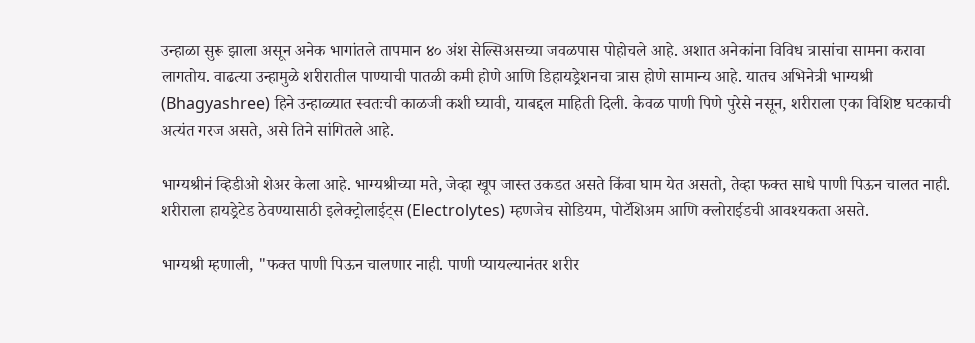उन्हाळा सुरू झाला असून अनेक भागांतले तापमान ४० अंश सेल्सिअसच्या जवळपास पोहोचले आहे. अशात अनेकांना विविध त्रासांचा सामना करावा लागतोय. वाढत्या उन्हामुळे शरीरातील पाण्याची पातळी कमी होणे आणि डिहायड्रेशनचा त्रास होणे सामान्य आहे. यातच अभिनेत्री भाग्यश्री (Bhagyashree) हिने उन्हाळ्यात स्वतःची काळजी कशी घ्यावी, याबद्दल माहिती दिली. केवळ पाणी पिणे पुरेसे नसून, शरीराला एका विशिष्ट घटकाची अत्यंत गरज असते, असे तिने सांगितले आहे.

भाग्यश्रीनं व्हिडीओ शेअर केला आहे. भाग्यश्रीच्या मते, जेव्हा खूप जास्त उकडत असते किंवा घाम येत असतो, तेव्हा फक्त साधे पाणी पिऊन चालत नाही. शरीराला हायड्रेटेड ठेवण्यासाठी इलेक्ट्रोलाईट्स (Electrolytes) म्हणजेच सोडियम, पोटॅशिअम आणि क्लोराईडची आवश्यकता असते.

भाग्यश्री म्हणाली, "फक्त पाणी पिऊन चालणार नाही. पाणी प्यायल्यानंतर शरीर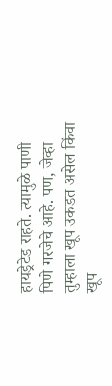हायड्रेटेड राहते. त्यामुळे पाणी पिणे गरजेचे आहे. पण, जेव्हा तुम्हाला खूप उकडत असेल किंवा खूप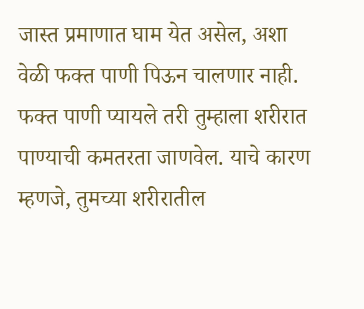जास्त प्रमाणात घाम येत असेल, अशा वेळी फक्त पाणी पिऊन चालणार नाही. फक्त पाणी प्यायले तरी तुम्हाला शरीरात पाण्याची कमतरता जाणवेल. याचे कारण म्हणजे, तुमच्या शरीरातील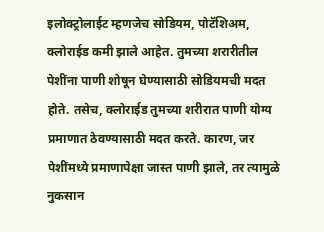इलोक्ट्रोलाईट म्हणजेच सोडियम, पोटॅशिअम, क्लोराईड कमी झाले आहेत. तुमच्या शरारीतील पेशींना पाणी शोषून घेण्यासाठी सोडियमची मदत होते. तसेच, क्लोराईड तुमच्या शरीरात पाणी योग्य प्रमाणात ठेवण्यासाठी मदत करते. कारण, जर पेशींमध्ये प्रमाणापेक्षा जास्त पाणी झाले, तर त्यामुळे नुकसान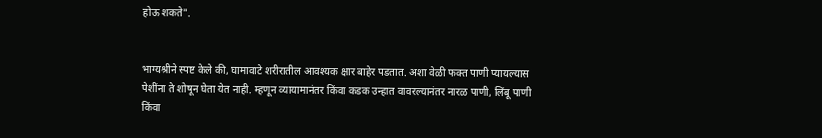होऊ शकते".


भाग्यश्रीने स्पष्ट केले की, घामावाटे शरीरातील आवश्यक क्षार बाहेर पडतात. अशा वेळी फक्त पाणी प्यायल्यास पेशींना ते शोषून घेता येत नाही. म्हणून व्यायामानंतर किंवा कडक उन्हात वावरल्यानंतर नारळ पाणी, लिंबू पाणी किंवा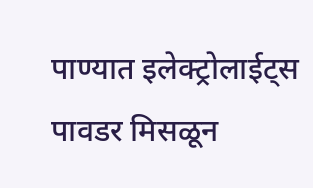पाण्यात इलेक्ट्रोलाईट्स पावडर मिसळून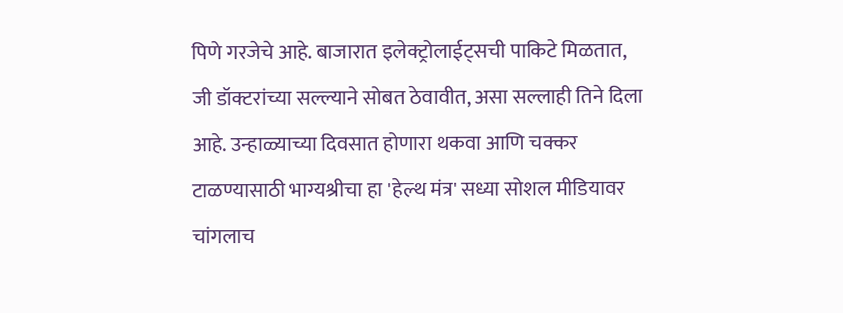पिणे गरजेचे आहे. बाजारात इलेक्ट्रोलाईट्सची पाकिटे मिळतात, जी डॉक्टरांच्या सल्ल्याने सोबत ठेवावीत, असा सल्लाही तिने दिला आहे. उन्हाळ्याच्या दिवसात होणारा थकवा आणि चक्कर टाळण्यासाठी भाग्यश्रीचा हा 'हेल्थ मंत्र' सध्या सोशल मीडियावर चांगलाच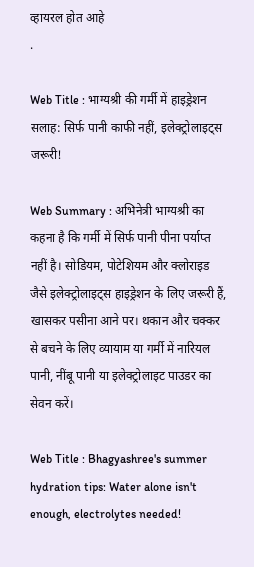व्हायरल होत आहे
.

Web Title : भाग्यश्री की गर्मी में हाइड्रेशन सलाह: सिर्फ पानी काफी नहीं, इलेक्ट्रोलाइट्स जरूरी!

Web Summary : अभिनेत्री भाग्यश्री का कहना है कि गर्मी में सिर्फ पानी पीना पर्याप्त नहीं है। सोडियम, पोटेशियम और क्लोराइड जैसे इलेक्ट्रोलाइट्स हाइड्रेशन के लिए जरूरी हैं, खासकर पसीना आने पर। थकान और चक्कर से बचने के लिए व्यायाम या गर्मी में नारियल पानी, नींबू पानी या इलेक्ट्रोलाइट पाउडर का सेवन करें।

Web Title : Bhagyashree's summer hydration tips: Water alone isn't enough, electrolytes needed!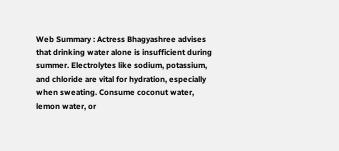Web Summary : Actress Bhagyashree advises that drinking water alone is insufficient during summer. Electrolytes like sodium, potassium, and chloride are vital for hydration, especially when sweating. Consume coconut water, lemon water, or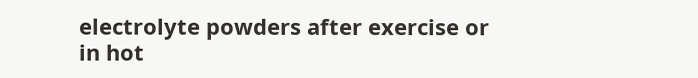electrolyte powders after exercise or in hot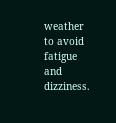weather to avoid fatigue and dizziness.